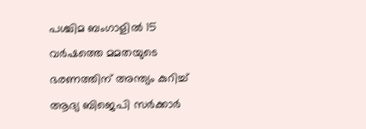പശ്ചിമ ബംഗാളില്‍ 15 വര്‍ഷത്തെ മമതയുടെ ഭരണത്തിന് അന്ത്യം കുറിച്ച് ആദ്യ ബിജെപി സര്‍ക്കാര്‍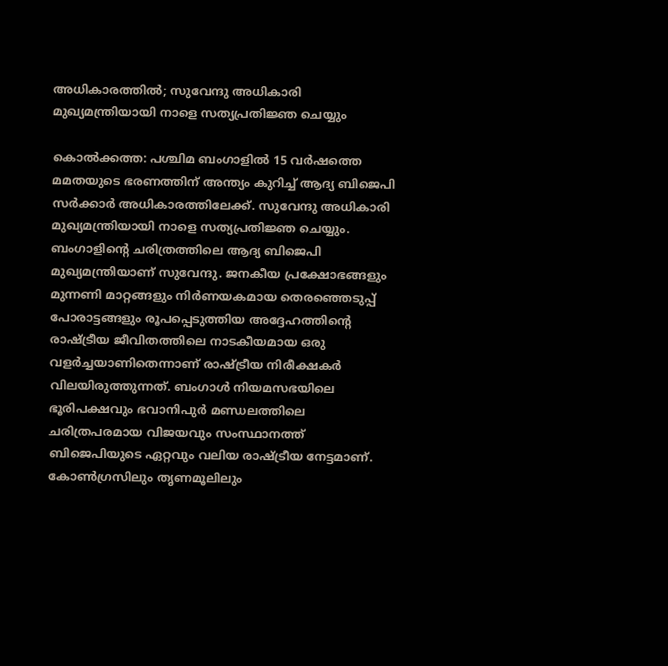അധികാരത്തില്‍; സുവേന്ദു അധികാരി മുഖ്യമന്ത്രിയായി നാളെ സത്യപ്രതിജ്ഞ ചെയ്യും

കൊല്‍ക്കത്ത: പശ്ചിമ ബംഗാളില്‍ 15 വര്‍ഷത്തെ മമതയുടെ ഭരണത്തിന് അന്ത്യം കുറിച്ച് ആദ്യ ബിജെപി സര്‍ക്കാര്‍ അധികാരത്തിലേക്ക്. സുവേന്ദു അധികാരി മുഖ്യമന്ത്രിയായി നാളെ സത്യപ്രതിജ്ഞ ചെയ്യും. ബംഗാളിന്റെ ചരിത്രത്തിലെ ആദ്യ ബിജെപി മുഖ്യമന്ത്രിയാണ് സുവേന്ദു. ജനകീയ പ്രക്ഷോഭങ്ങളും മുന്നണി മാറ്റങ്ങളും നിര്‍ണയകമായ തെരഞ്ഞെടുപ്പ് പോരാട്ടങ്ങളും രൂപപ്പെടുത്തിയ അദ്ദേഹത്തിന്റെ രാഷ്ട്രീയ ജീവിതത്തിലെ നാടകീയമായ ഒരു വളര്‍ച്ചയാണിതെന്നാണ് രാഷ്ട്രീയ നിരീക്ഷകര്‍ വിലയിരുത്തുന്നത്. ബംഗാള്‍ നിയമസഭയിലെ ഭൂരിപക്ഷവും ഭവാനിപുര്‍ മണ്ഡലത്തിലെ ചരിത്രപരമായ വിജയവും സംസ്ഥാനത്ത് ബിജെപിയുടെ ഏറ്റവും വലിയ രാഷ്ട്രീയ നേട്ടമാണ്. കോണ്‍ഗ്രസിലും തൃണമൂലിലും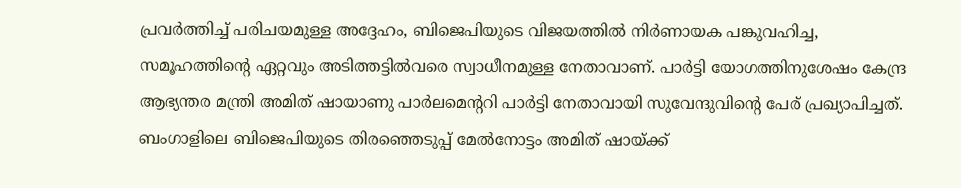പ്രവര്‍ത്തിച്ച് പരിചയമുള്ള അദ്ദേഹം, ബിജെപിയുടെ വിജയത്തില്‍ നിര്‍ണായക പങ്കുവഹിച്ച, സമൂഹത്തിന്റെ ഏറ്റവും അടിത്തട്ടില്‍വരെ സ്വാധീനമുള്ള നേതാവാണ്. പാര്‍ട്ടി യോഗത്തിനുശേഷം കേന്ദ്ര ആഭ്യന്തര മന്ത്രി അമിത് ഷായാണു പാര്‍ലമെന്ററി പാര്‍ട്ടി നേതാവായി സുവേന്ദുവിന്റെ പേര് പ്രഖ്യാപിച്ചത്. ബംഗാളിലെ ബിജെപിയുടെ തിരഞ്ഞെടുപ്പ് മേല്‍നോട്ടം അമിത് ഷായ്ക്ക്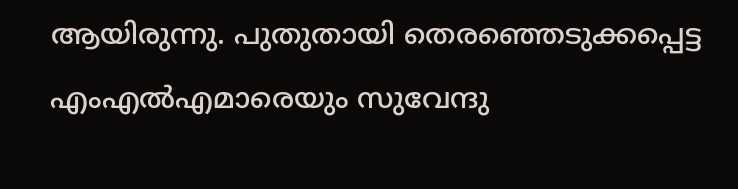ആയിരുന്നു. പുതുതായി തെരഞ്ഞെടുക്കപ്പെട്ട എംഎല്‍എമാരെയും സുവേന്ദു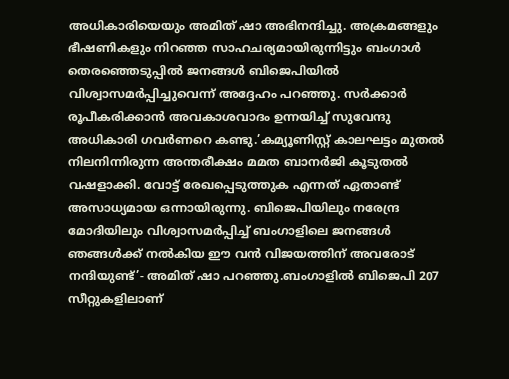അധികാരിയെയും അമിത് ഷാ അഭിനന്ദിച്ചു. അക്രമങ്ങളും ഭീഷണികളും നിറഞ്ഞ സാഹചര്യമായിരുന്നിട്ടും ബംഗാള്‍ തെരഞ്ഞെടുപ്പില്‍ ജനങ്ങള്‍ ബിജെപിയില്‍ വിശ്വാസമര്‍പ്പിച്ചുവെന്ന് അദ്ദേഹം പറഞ്ഞു. സര്‍ക്കാര്‍ രൂപീകരിക്കാന്‍ അവകാശവാദം ഉന്നയിച്ച് സുവേന്ദു അധികാരി ഗവര്‍ണറെ കണ്ടു.’കമ്യൂണിസ്റ്റ് കാലഘട്ടം മുതല്‍ നിലനിന്നിരുന്ന അന്തരീക്ഷം മമത ബാനര്‍ജി കൂടുതല്‍ വഷളാക്കി. വോട്ട് രേഖപ്പെടുത്തുക എന്നത് ഏതാണ്ട് അസാധ്യമായ ഒന്നായിരുന്നു. ബിജെപിയിലും നരേന്ദ്ര മോദിയിലും വിശ്വാസമര്‍പ്പിച്ച് ബംഗാളിലെ ജനങ്ങള്‍ ഞങ്ങള്‍ക്ക് നല്‍കിയ ഈ വന്‍ വിജയത്തിന് അവരോട് നന്ദിയുണ്ട്’- അമിത് ഷാ പറഞ്ഞു.ബംഗാളില്‍ ബിജെപി 207 സീറ്റുകളിലാണ്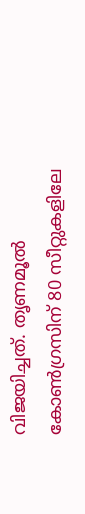വിജയിച്ചത്. തൃണമൂല്‍ കോണ്‍ഗ്രസിന് 80 സീറ്റുകളിലേ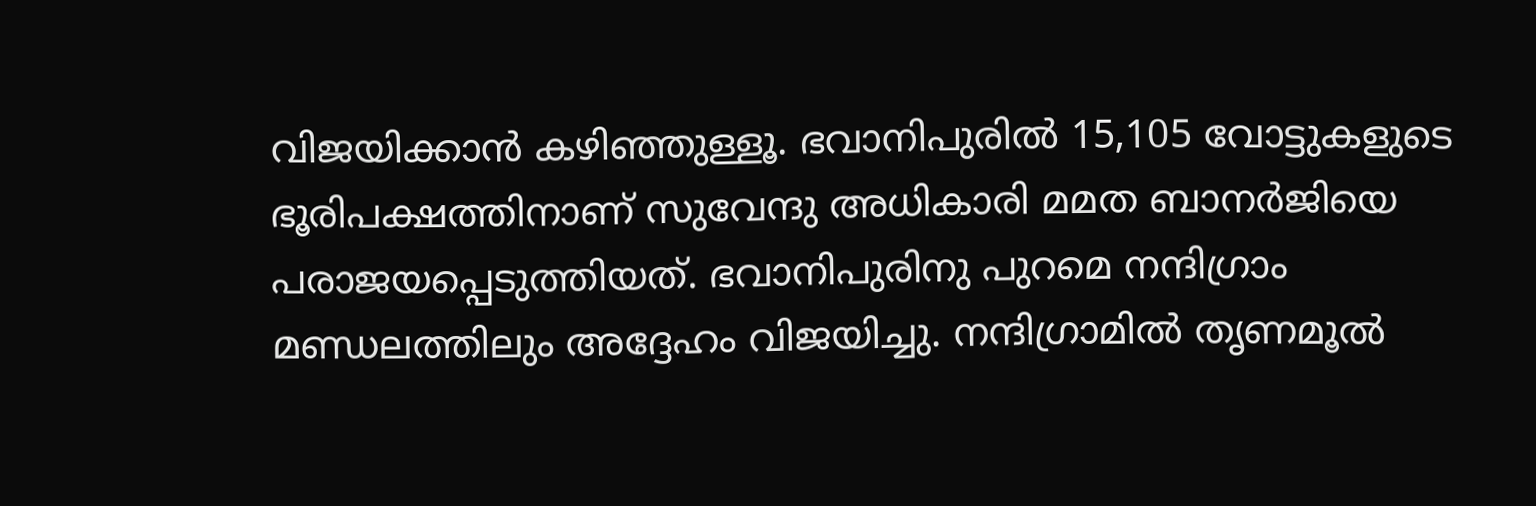വിജയിക്കാന്‍ കഴിഞ്ഞുള്ളൂ. ഭവാനിപുരില്‍ 15,105 വോട്ടുകളുടെ ഭൂരിപക്ഷത്തിനാണ് സുവേന്ദു അധികാരി മമത ബാനര്‍ജിയെ പരാജയപ്പെടുത്തിയത്. ഭവാനിപുരിനു പുറമെ നന്ദിഗ്രാം മണ്ഡലത്തിലും അദ്ദേഹം വിജയിച്ചു. നന്ദിഗ്രാമില്‍ തൃണമൂല്‍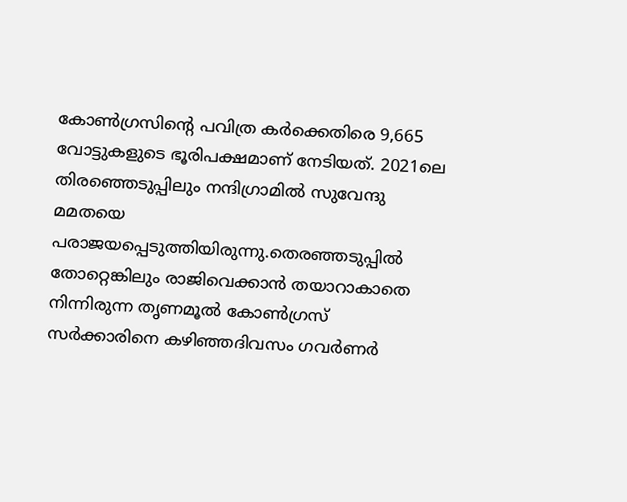കോണ്‍ഗ്രസിന്റെ പവിത്ര കര്‍ക്കെതിരെ 9,665 വോട്ടുകളുടെ ഭൂരിപക്ഷമാണ് നേടിയത്. 2021ലെ തിരഞ്ഞെടുപ്പിലും നന്ദിഗ്രാമില്‍ സുവേന്ദു മമതയെ പരാജയപ്പെടുത്തിയിരുന്നു.തെരഞ്ഞടുപ്പില്‍ തോറ്റെങ്കിലും രാജിവെക്കാന്‍ തയാറാകാതെ നിന്നിരുന്ന തൃണമൂല്‍ കോണ്‍ഗ്രസ് സര്‍ക്കാരിനെ കഴിഞ്ഞദിവസം ഗവര്‍ണര്‍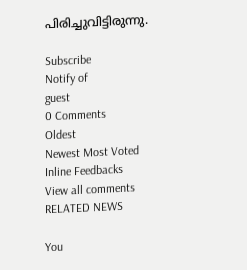പിരിച്ചുവിട്ടിരുന്നു.

Subscribe
Notify of
guest
0 Comments
Oldest
Newest Most Voted
Inline Feedbacks
View all comments
RELATED NEWS

You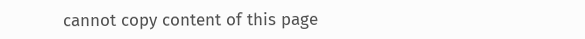cannot copy content of this page